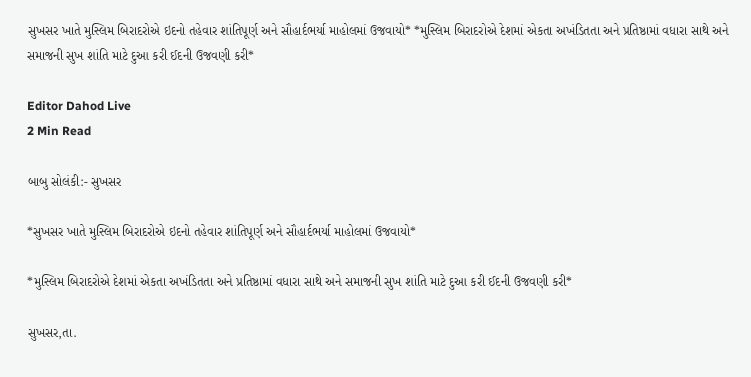સુખસર ખાતે મુસ્લિમ બિરાદરોએ ઇદનો તહેવાર શાંતિપૂર્ણ અને સૌહાર્દભર્યા માહોલમાં ઉજવાયો* *મુસ્લિમ બિરાદરોએ દેશમાં એકતા અખંડિતતા અને પ્રતિષ્ઠામાં વધારા સાથે અને સમાજની સુખ શાંતિ માટે દુઆ કરી ઈદની ઉજવણી કરી*

Editor Dahod Live
2 Min Read

બાબુ સોલંકી:- સુખસર

*સુખસર ખાતે મુસ્લિમ બિરાદરોએ ઇદનો તહેવાર શાંતિપૂર્ણ અને સૌહાર્દભર્યા માહોલમાં ઉજવાયો*

*મુસ્લિમ બિરાદરોએ દેશમાં એકતા અખંડિતતા અને પ્રતિષ્ઠામાં વધારા સાથે અને સમાજની સુખ શાંતિ માટે દુઆ કરી ઈદની ઉજવણી કરી*

સુખસર,તા.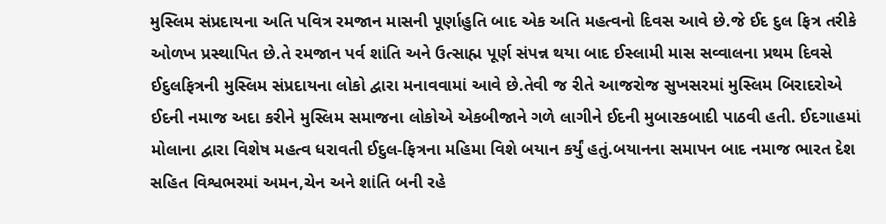મુસ્લિમ સંપ્રદાયના અતિ પવિત્ર રમજાન માસની પૂર્ણાહુતિ બાદ એક અતિ મહત્વનો દિવસ આવે છે.જે ઈદ દુલ ફિત્ર તરીકે ઓળખ પ્રસ્થાપિત છે.તે રમજાન પર્વ શાંતિ અને ઉત્સાહ્મ પૂર્ણ સંપન્ન થયા બાદ ઈસ્લામી માસ સવ્વાલના પ્રથમ દિવસે ઈદુલફિત્રની મુસ્લિમ સંપ્રદાયના લોકો દ્વારા મનાવવામાં આવે છે.તેવી જ રીતે આજરોજ સુખસરમાં મુસ્લિમ બિરાદરોએ ઈદની નમાજ અદા કરીને મુસ્લિમ સમાજના લોકોએ એકબીજાને ગળે લાગીને ઈદની મુબારકબાદી પાઠવી હતી. ઈદગાહમાં મોલાના દ્વારા વિશેષ મહત્વ ધરાવતી ઈદુલ-ફિત્રના મહિમા વિશે બયાન કર્યું હતું.બયાનના સમાપન બાદ નમાજ ભારત દેશ સહિત વિશ્વભરમાં અમન,ચેન અને શાંતિ બની રહે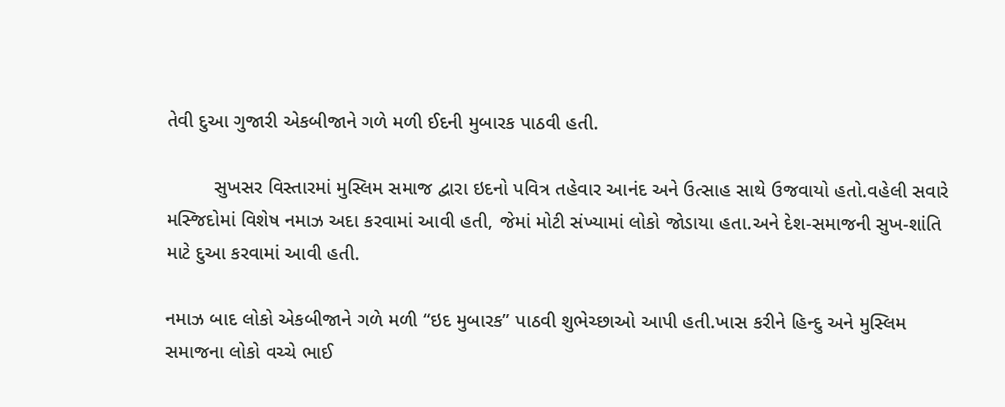તેવી દુઆ ગુજારી એકબીજાને ગળે મળી ઈદની મુબારક પાઠવી હતી.

         સુખસર વિસ્તારમાં મુસ્લિમ સમાજ દ્વારા ઇદનો પવિત્ર તહેવાર આનંદ અને ઉત્સાહ સાથે ઉજવાયો હતો.વહેલી સવારે મસ્જિદોમાં વિશેષ નમાઝ અદા કરવામાં આવી હતી, જેમાં મોટી સંખ્યામાં લોકો જોડાયા હતા.અને દેશ-સમાજની સુખ-શાંતિ માટે દુઆ કરવામાં આવી હતી.

નમાઝ બાદ લોકો એકબીજાને ગળે મળી “ઇદ મુબારક” પાઠવી શુભેચ્છાઓ આપી હતી.ખાસ કરીને હિન્દુ અને મુસ્લિમ સમાજના લોકો વચ્ચે ભાઈ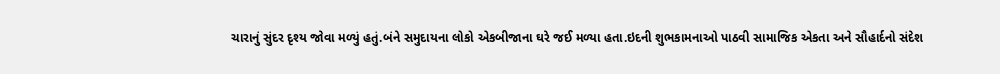ચારાનું સુંદર દૃશ્ય જોવા મળ્યું હતું.બંને સમુદાયના લોકો એકબીજાના ઘરે જઈ મળ્યા હતા.ઇદની શુભકામનાઓ પાઠવી સામાજિક એકતા અને સૌહાર્દનો સંદેશ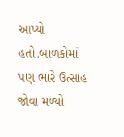આપ્યો હતો.બાળકોમાં પણ ભારે ઉત્સાહ જોવા મળ્યો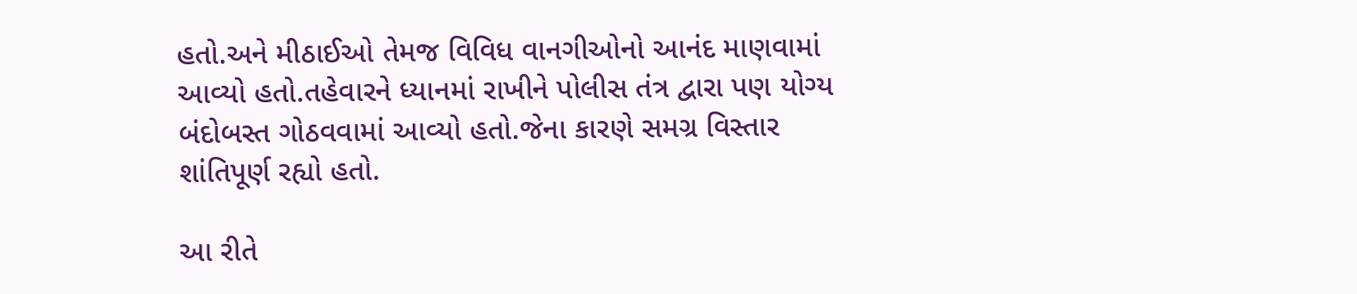હતો.અને મીઠાઈઓ તેમજ વિવિધ વાનગીઓનો આનંદ માણવામાં આવ્યો હતો.તહેવારને ધ્યાનમાં રાખીને પોલીસ તંત્ર દ્વારા પણ યોગ્ય બંદોબસ્ત ગોઠવવામાં આવ્યો હતો.જેના કારણે સમગ્ર વિસ્તાર શાંતિપૂર્ણ રહ્યો હતો.

આ રીતે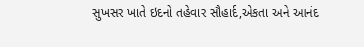સુખસર ખાતે ઇદનો તહેવાર સૌહાર્દ,એકતા અને આનંદ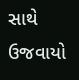સાથે ઉજવાયો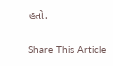હતો.

Share This Article